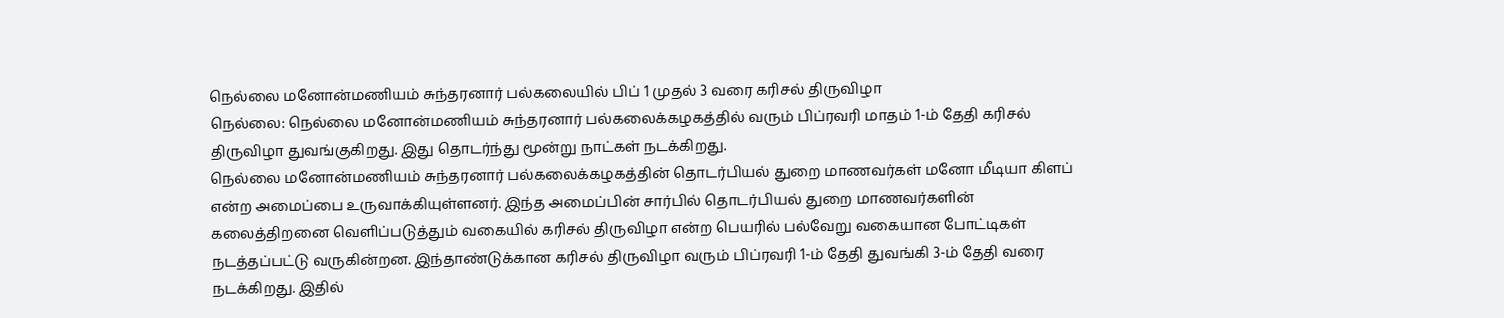நெல்லை மனோன்மணியம் சுந்தரனார் பல்கலையில் பிப் 1 முதல் 3 வரை கரிசல் திருவிழா
நெல்லை: நெல்லை மனோன்மணியம் சுந்தரனார் பல்கலைக்கழகத்தில் வரும் பிப்ரவரி மாதம் 1-ம் தேதி கரிசல் திருவிழா துவங்குகிறது. இது தொடர்ந்து மூன்று நாட்கள் நடக்கிறது.
நெல்லை மனோன்மணியம் சுந்தரனார் பல்கலைக்கழகத்தின் தொடர்பியல் துறை மாணவர்கள் மனோ மீடியா கிளப் என்ற அமைப்பை உருவாக்கியுள்ளனர். இந்த அமைப்பின் சார்பில் தொடர்பியல் துறை மாணவர்களின் கலைத்திறனை வெளிப்படுத்தும் வகையில் கரிசல் திருவிழா என்ற பெயரில் பல்வேறு வகையான போட்டிகள் நடத்தப்பட்டு வருகின்றன. இந்தாண்டுக்கான கரிசல் திருவிழா வரும் பிப்ரவரி 1-ம் தேதி துவங்கி 3-ம் தேதி வரை நடக்கிறது. இதில்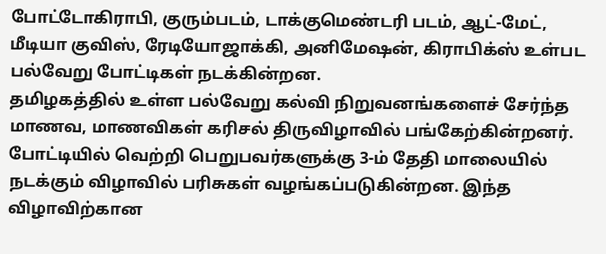போட்டோகிராபி, குரும்படம், டாக்குமெண்டரி படம், ஆட்-மேட், மீடியா குவிஸ், ரேடியோஜாக்கி, அனிமேஷன், கிராபிக்ஸ் உள்பட பல்வேறு போட்டிகள் நடக்கின்றன.
தமிழகத்தில் உள்ள பல்வேறு கல்வி நிறுவனங்களைச் சேர்ந்த மாணவ, மாணவிகள் கரிசல் திருவிழாவில் பங்கேற்கின்றனர். போட்டியில் வெற்றி பெறுபவர்களுக்கு 3-ம் தேதி மாலையில் நடக்கும் விழாவில் பரிசுகள் வழங்கப்படுகின்றன. இந்த விழாவிற்கான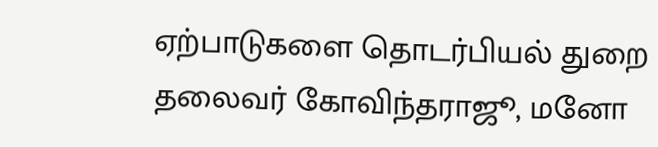ஏற்பாடுகளை தொடர்பியல் துறை தலைவர் கோவிந்தராஜூ, மனோ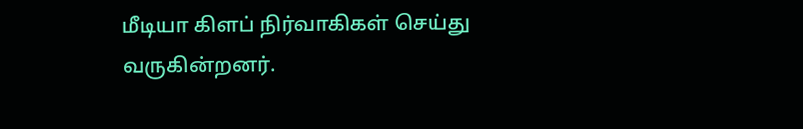மீடியா கிளப் நிர்வாகிகள் செய்து வருகின்றனர்.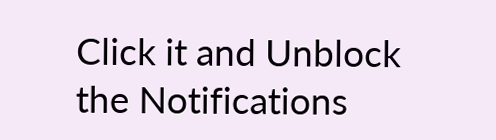Click it and Unblock the Notifications